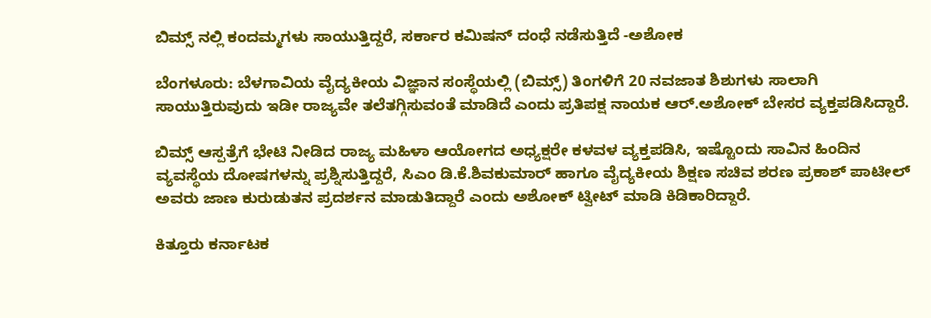ಬಿಮ್ಸ್ ನಲ್ಲಿ ಕಂದಮ್ಮಗಳು ಸಾಯುತ್ತಿದ್ದರೆ, ಸರ್ಕಾರ ಕಮಿಷನ್ ದಂಧೆ ನಡೆಸುತ್ತಿದೆ -ಅಶೋಕ

ಬೆಂಗಳೂರು: ಬೆಳಗಾವಿಯ ವೈದ್ಯಕೀಯ ವಿಜ್ಞಾನ ಸಂಸ್ಥೆಯಲ್ಲಿ (ಬಿಮ್ಸ್) ತಿಂಗಳಿಗೆ 20 ನವಜಾತ ಶಿಶುಗಳು ಸಾಲಾಗಿ ಸಾಯುತ್ತಿರುವುದು ಇಡೀ ರಾಜ್ಯವೇ ತಲೆತಗ್ಗಿಸುವಂತೆ ಮಾಡಿದೆ ಎಂದು ಪ್ರತಿಪಕ್ಷ ನಾಯಕ ಆರ್.ಅಶೋಕ್ ಬೇಸರ ವ್ಯಕ್ತಪಡಿಸಿದ್ದಾರೆ.

ಬಿಮ್ಸ್ ಆಸ್ಪತ್ರೆಗೆ ಭೇಟಿ ನೀಡಿದ ರಾಜ್ಯ ಮಹಿಳಾ ಆಯೋಗದ ಅಧ್ಯಕ್ಷರೇ ಕಳವಳ ವ್ಯಕ್ತಪಡಿಸಿ, ಇಷ್ಟೊಂದು ಸಾವಿನ ಹಿಂದಿನ ವ್ಯವಸ್ಥೆಯ ದೋಷಗಳನ್ನು ಪ್ರಶ್ನಿಸುತ್ತಿದ್ದರೆ, ಸಿಎಂ ಡಿ.ಕೆ.ಶಿವಕುಮಾರ್ ಹಾಗೂ ವೈದ್ಯಕೀಯ ಶಿಕ್ಷಣ ಸಚಿವ ಶರಣ ಪ್ರಕಾಶ್ ಪಾಟೀಲ್ ಅವರು ಜಾಣ ಕುರುಡುತನ ಪ್ರದರ್ಶನ ಮಾಡುತಿದ್ದಾರೆ ಎಂದು ಅಶೋಕ್ ಟ್ವೀಟ್ ಮಾಡಿ ಕಿಡಿಕಾರಿದ್ದಾರೆ.

ಕಿತ್ತೂರು ಕರ್ನಾಟಕ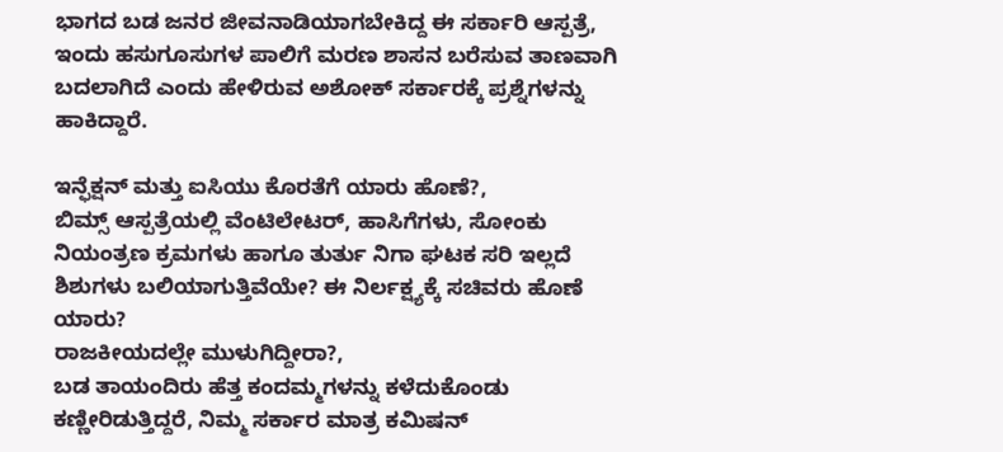ಭಾಗದ ಬಡ ಜನರ ಜೀವನಾಡಿಯಾಗಬೇಕಿದ್ದ ಈ ಸರ್ಕಾರಿ ಆಸ್ಪತ್ರೆ, ಇಂದು ಹಸುಗೂಸುಗಳ ಪಾಲಿಗೆ ಮರಣ ಶಾಸನ ಬರೆಸುವ ತಾಣವಾಗಿ ಬದಲಾಗಿದೆ ಎಂದು ಹೇಳಿರುವ ಅಶೋಕ್ ಸರ್ಕಾರಕ್ಕೆ ಪ್ರಶ್ನೆಗಳನ್ನು ಹಾಕಿದ್ದಾರೆ.

ಇನ್ಫೆಕ್ಷನ್ ಮತ್ತು ಐಸಿಯು ಕೊರತೆಗೆ ಯಾರು ಹೊಣೆ?,
ಬಿಮ್ಸ್ ಆಸ್ಪತ್ರೆಯಲ್ಲಿ ವೆಂಟಿಲೇಟರ್, ಹಾಸಿಗೆಗಳು, ಸೋಂಕು ನಿಯಂತ್ರಣ ಕ್ರಮಗಳು ಹಾಗೂ ತುರ್ತು ನಿಗಾ ಘಟಕ ಸರಿ ಇಲ್ಲದೆ ಶಿಶುಗಳು ಬಲಿಯಾಗುತ್ತಿವೆಯೇ? ಈ ನಿರ್ಲಕ್ಷ್ಯಕ್ಕೆ ಸಚಿವರು ಹೊಣೆ ಯಾರು?
ರಾಜಕೀಯದಲ್ಲೇ ಮುಳುಗಿದ್ದೀರಾ?,
ಬಡ ತಾಯಂದಿರು ಹೆತ್ತ ಕಂದಮ್ಮಗಳನ್ನು ಕಳೆದುಕೊಂಡು ಕಣ್ಣೀರಿಡುತ್ತಿದ್ದರೆ, ನಿಮ್ಮ ಸರ್ಕಾರ ಮಾತ್ರ ಕಮಿಷನ್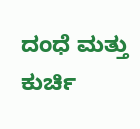ದಂಧೆ ಮತ್ತು ಕುರ್ಚಿ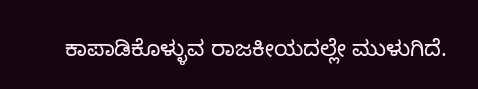ಕಾಪಾಡಿಕೊಳ್ಳುವ ರಾಜಕೀಯದಲ್ಲೇ ಮುಳುಗಿದೆ.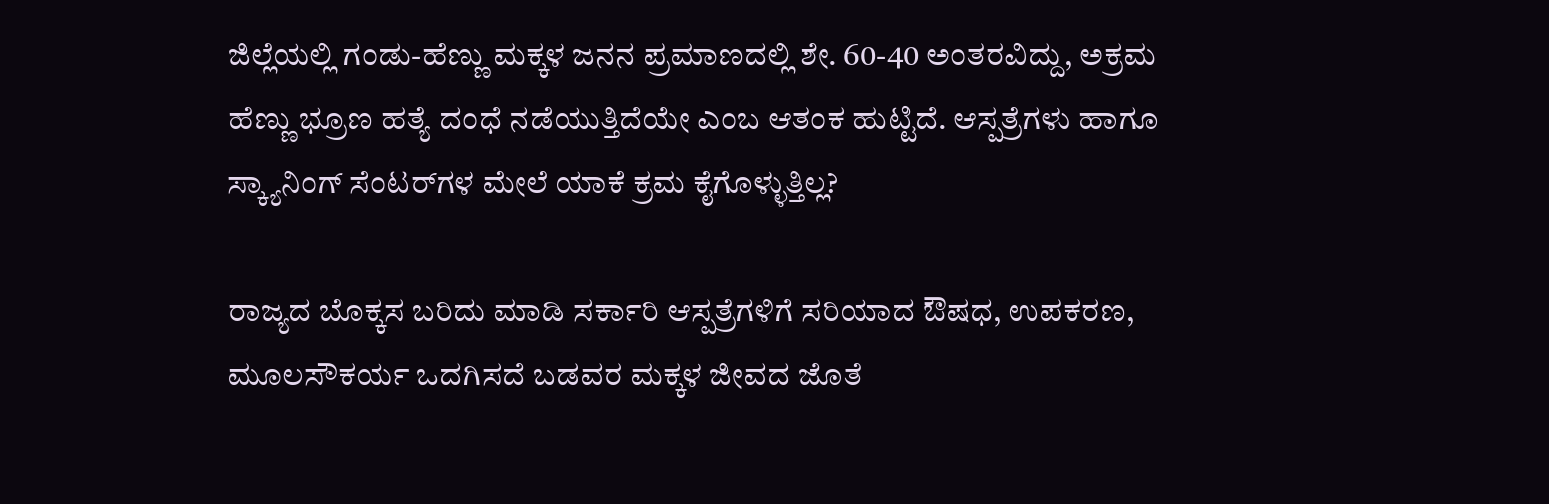ಜಿಲ್ಲೆಯಲ್ಲಿ ಗಂಡು-ಹೆಣ್ಣು ಮಕ್ಕಳ ಜನನ ಪ್ರಮಾಣದಲ್ಲಿ ಶೇ. 60-40 ಅಂತರವಿದ್ದು, ಅಕ್ರಮ ಹೆಣ್ಣು ಭ್ರೂಣ ಹತ್ಯೆ ದಂಧೆ ನಡೆಯುತ್ತಿದೆಯೇ ಎಂಬ ಆತಂಕ ಹುಟ್ಟಿದೆ. ಆಸ್ಪತ್ರೆಗಳು ಹಾಗೂ ಸ್ಕ್ಯಾನಿಂಗ್ ಸೆಂಟರ್‌ಗಳ ಮೇಲೆ ಯಾಕೆ ಕ್ರಮ ಕೈಗೊಳ್ಳುತ್ತಿಲ್ಲ?

ರಾಜ್ಯದ ಬೊಕ್ಕಸ ಬರಿದು ಮಾಡಿ ಸರ್ಕಾರಿ ಆಸ್ಪತ್ರೆಗಳಿಗೆ ಸರಿಯಾದ ಔಷಧ, ಉಪಕರಣ, ಮೂಲಸೌಕರ್ಯ ಒದಗಿಸದೆ ಬಡವರ ಮಕ್ಕಳ ಜೀವದ ಜೊತೆ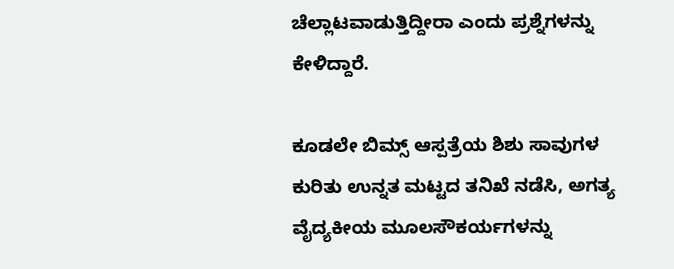ಚೆಲ್ಲಾಟವಾಡುತ್ತಿದ್ದೀರಾ ಎಂದು ಪ್ರಶ್ನೆಗಳನ್ನು ಕೇಳಿದ್ದಾರೆ.

ಕೂಡಲೇ ಬಿಮ್ಸ್ ಆಸ್ಪತ್ರೆಯ ಶಿಶು ಸಾವುಗಳ ಕುರಿತು ಉನ್ನತ ಮಟ್ಟದ ತನಿಖೆ ನಡೆಸಿ, ಅಗತ್ಯ ವೈದ್ಯಕೀಯ ಮೂಲಸೌಕರ್ಯಗಳನ್ನು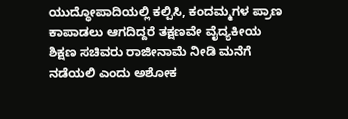ಯುದ್ಧೋಪಾದಿಯಲ್ಲಿ ಕಲ್ಪಿಸಿ, ಕಂದಮ್ಮಗಳ ಪ್ರಾಣ ಕಾಪಾಡಲು ಆಗದಿದ್ದರೆ ತಕ್ಷಣವೇ ವೈದ್ಯಕೀಯ ಶಿಕ್ಷಣ ಸಚಿವರು ರಾಜೀನಾಮೆ ನೀಡಿ ಮನೆಗೆ ನಡೆಯಲಿ ಎಂದು ಅಶೋಕ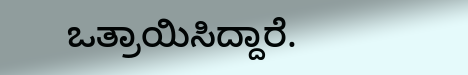ಒತ್ರಾಯಿಸಿದ್ದಾರೆ.